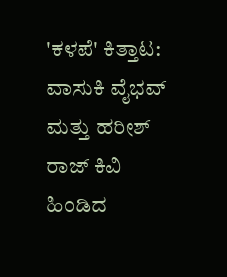'ಕಳಪೆ' ಕಿತ್ತಾಟ: ವಾಸುಕಿ ವೈಭವ್ ಮತ್ತು ಹರೀಶ್ ರಾಜ್ ಕಿವಿ ಹಿಂಡಿದ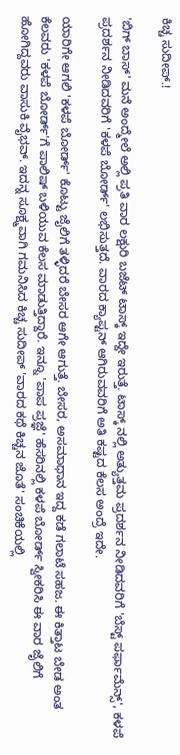ಕಿಚ್ಚ ಸುದೀಪ್.!

'ಬಿಗ್ ಬಾಸ್' ಮನೆ ಅಂದ್ಮೇಲೆ ಅಲ್ಲಿ ಪ್ರತಿ ವಾರ ಲಕ್ಷುರಿ ಬಜೆಟ್ ಟಾಸ್ಕ್ ಇದ್ದೇ ಇರುತ್ತೆ. ಟಾಸ್ಕ್ ನಲ್ಲಿ ಅತ್ಯುತ್ತಮ ಪ್ರದರ್ಶನ ನೀಡಿದವರಿಗೆ 'ಬೆಸ್ಟ್ ಪರ್ಫಾಮೆನ್ಸ್', ಕಳಪೆ ಪ್ರದರ್ಶನ ನೀಡಿದವರಿಗೆ 'ಕಳಪೆ ಬೋರ್ಡ್' ಲಭಿಸುತ್ತದೆ. ವಾರದ ಕ್ಯಾಪ್ಟನ್ ಆಗಿರುವವರಿಗೆ ಅತಿ ಕಷ್ಟದ ಕೆಲಸ ಅಂದ್ರೆ ಇದೇ.

ಯಾರಿಗೇ ಆಗಲಿ 'ಕಳಪೆ ಬೋರ್ಡ್' ಕೊಟ್ಟು ಜೈಲಿಗೆ ತಳ್ಳಿದರೆ ಬೇಸರ ಆಗೇ ಆಗುತ್ತೆ. ಬೇಸರ, ಅಸಮಾಧಾನ ಇದ್ದ ಕಡೆ ಗಲಾಟೆ ಸಹಜ. ಈ ಕಿತ್ತಾಟ ಬೇಡ ಅಂತ ಕೆಲವರು 'ಕಳಪೆ ಬೋರ್ಡ್'ಗೆ ಪಾಲಿಷ್ ಬಳಿಯುವ ಕೆಲಸ ಮಾಡುತ್ತಿದ್ದಾರೆ. ಇನ್ನೂ 'ಪಾಪ ಪ್ರಜ್ಞೆ' ಹೆಸರಿನಲ್ಲಿ ಕಳಪೆ ಬೋರ್ಡ್ ಸ್ವೀಕರಿಸಿ ಈ ವಾರ ಜೈಲಿಗೆ ಹೋಗಿದ್ದವರು ವಾಸುಕಿ ವೈಭವ್. ಇದನ್ನ ಸೂಕ್ಷ್ಮವಾಗಿ ಗಮನಿಸಿದ ಕಿಚ್ಚ ಸುದೀಪ್ 'ವಾರದ ಕಥೆ ಕಿಚ್ಚನ ಜೊತೆ' ಸಂಚಿಕೆಯಲ್ಲಿ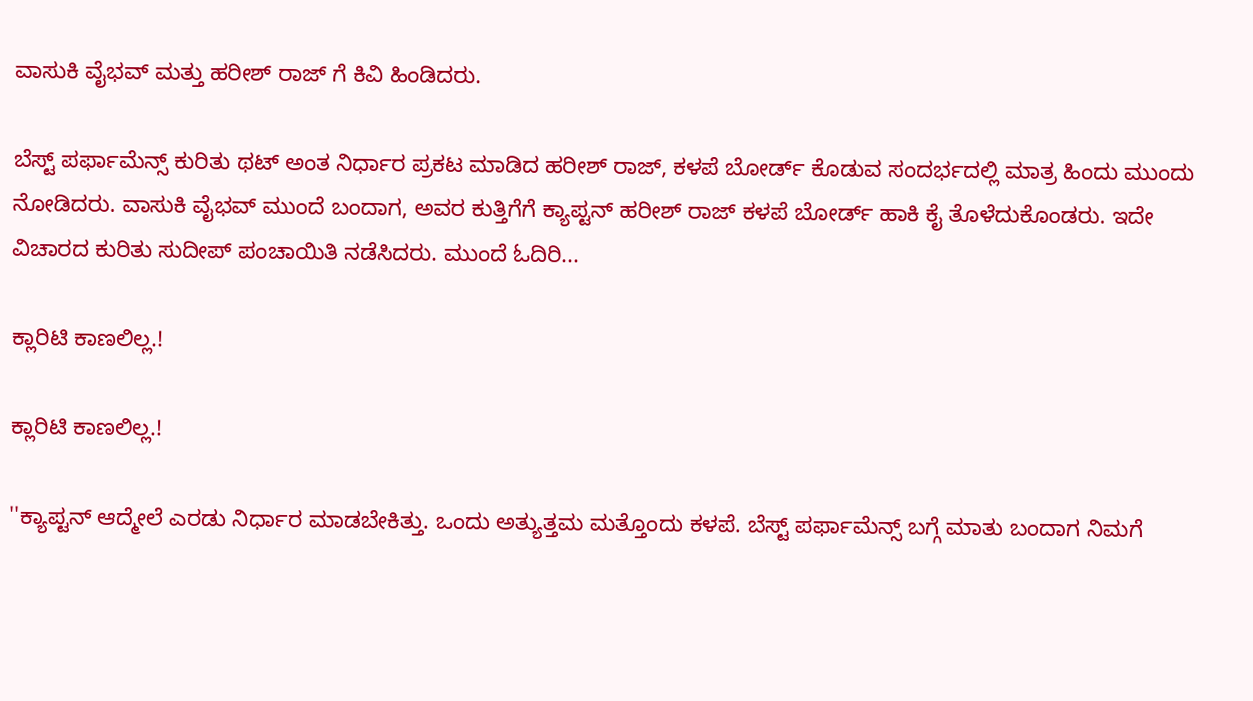ವಾಸುಕಿ ವೈಭವ್ ಮತ್ತು ಹರೀಶ್ ರಾಜ್ ಗೆ ಕಿವಿ ಹಿಂಡಿದರು.

ಬೆಸ್ಟ್ ಪರ್ಫಾಮೆನ್ಸ್ ಕುರಿತು ಥಟ್ ಅಂತ ನಿರ್ಧಾರ ಪ್ರಕಟ ಮಾಡಿದ ಹರೀಶ್ ರಾಜ್, ಕಳಪೆ ಬೋರ್ಡ್ ಕೊಡುವ ಸಂದರ್ಭದಲ್ಲಿ ಮಾತ್ರ ಹಿಂದು ಮುಂದು ನೋಡಿದರು. ವಾಸುಕಿ ವೈಭವ್ ಮುಂದೆ ಬಂದಾಗ, ಅವರ ಕುತ್ತಿಗೆಗೆ ಕ್ಯಾಪ್ಟನ್ ಹರೀಶ್ ರಾಜ್ ಕಳಪೆ ಬೋರ್ಡ್ ಹಾಕಿ ಕೈ ತೊಳೆದುಕೊಂಡರು. ಇದೇ ವಿಚಾರದ ಕುರಿತು ಸುದೀಪ್ ಪಂಚಾಯಿತಿ ನಡೆಸಿದರು. ಮುಂದೆ ಓದಿರಿ...

ಕ್ಲಾರಿಟಿ ಕಾಣಲಿಲ್ಲ.!

ಕ್ಲಾರಿಟಿ ಕಾಣಲಿಲ್ಲ.!

''ಕ್ಯಾಪ್ಟನ್ ಆದ್ಮೇಲೆ ಎರಡು ನಿರ್ಧಾರ ಮಾಡಬೇಕಿತ್ತು. ಒಂದು ಅತ್ಯುತ್ತಮ ಮತ್ತೊಂದು ಕಳಪೆ. ಬೆಸ್ಟ್ ಪರ್ಫಾಮೆನ್ಸ್ ಬಗ್ಗೆ ಮಾತು ಬಂದಾಗ ನಿಮಗೆ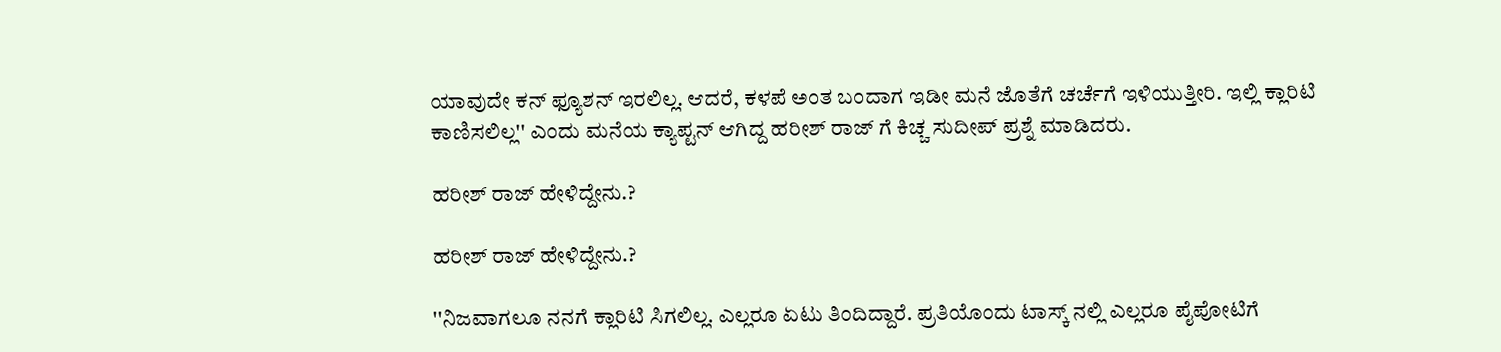ಯಾವುದೇ ಕನ್ ಫ್ಯೂಶನ್ ಇರಲಿಲ್ಲ. ಆದರೆ, ಕಳಪೆ ಅಂತ ಬಂದಾಗ ಇಡೀ ಮನೆ ಜೊತೆಗೆ ಚರ್ಚೆಗೆ ಇಳಿಯುತ್ತೀರಿ. ಇಲ್ಲಿ ಕ್ಲಾರಿಟಿ ಕಾಣಿಸಲಿಲ್ಲ'' ಎಂದು ಮನೆಯ ಕ್ಯಾಪ್ಟನ್ ಆಗಿದ್ದ ಹರೀಶ್ ರಾಜ್ ಗೆ ಕಿಚ್ಚ ಸುದೀಪ್ ಪ್ರಶ್ನೆ ಮಾಡಿದರು.

ಹರೀಶ್ ರಾಜ್ ಹೇಳಿದ್ದೇನು.?

ಹರೀಶ್ ರಾಜ್ ಹೇಳಿದ್ದೇನು.?

''ನಿಜವಾಗಲೂ ನನಗೆ ಕ್ಲಾರಿಟಿ ಸಿಗಲಿಲ್ಲ. ಎಲ್ಲರೂ ಏಟು ತಿಂದಿದ್ದಾರೆ. ಪ್ರತಿಯೊಂದು ಟಾಸ್ಕ್ ನಲ್ಲಿ ಎಲ್ಲರೂ ಪೈಪೋಟಿಗೆ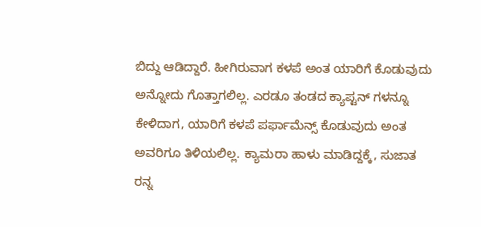ಬಿದ್ದು ಆಡಿದ್ದಾರೆ. ಹೀಗಿರುವಾಗ ಕಳಪೆ ಅಂತ ಯಾರಿಗೆ ಕೊಡುವುದು ಅನ್ನೋದು ಗೊತ್ತಾಗಲಿಲ್ಲ. ಎರಡೂ ತಂಡದ ಕ್ಯಾಪ್ಟನ್ ಗಳನ್ನೂ ಕೇಳಿದಾಗ, ಯಾರಿಗೆ ಕಳಪೆ ಪರ್ಫಾಮೆನ್ಸ್ ಕೊಡುವುದು ಅಂತ ಅವರಿಗೂ ತಿಳಿಯಲಿಲ್ಲ. ಕ್ಯಾಮರಾ ಹಾಳು ಮಾಡಿದ್ದಕ್ಕೆ, ಸುಜಾತ ರನ್ನ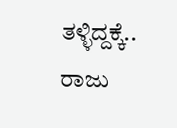ತಳ್ಳಿದ್ದಕ್ಕೆ.. ರಾಜು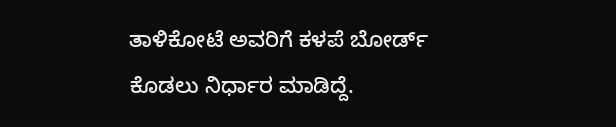ತಾಳಿಕೋಟೆ ಅವರಿಗೆ ಕಳಪೆ ಬೋರ್ಡ್ ಕೊಡಲು ನಿರ್ಧಾರ ಮಾಡಿದ್ದೆ.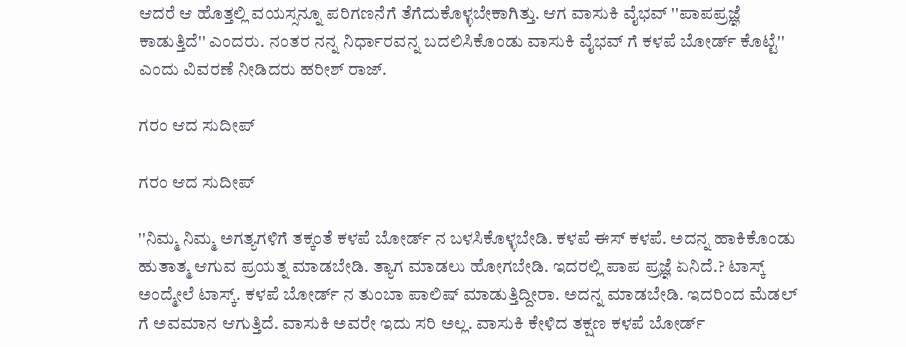ಆದರೆ ಆ ಹೊತ್ತಲ್ಲಿ ವಯಸ್ಸನ್ನೂ ಪರಿಗಣನೆಗೆ ತೆಗೆದುಕೊಳ್ಳಬೇಕಾಗಿತ್ತು. ಆಗ ವಾಸುಕಿ ವೈಭವ್ ''ಪಾಪಪ್ರಜ್ಞೆ ಕಾಡುತ್ತಿದೆ'' ಎಂದರು. ನಂತರ ನನ್ನ ನಿರ್ಧಾರವನ್ನ ಬದಲಿಸಿಕೊಂಡು ವಾಸುಕಿ ವೈಭವ್ ಗೆ ಕಳಪೆ ಬೋರ್ಡ್ ಕೊಟ್ಟೆ'' ಎಂದು ವಿವರಣೆ ನೀಡಿದರು ಹರೀಶ್ ರಾಜ್.

ಗರಂ ಆದ ಸುದೀಪ್

ಗರಂ ಆದ ಸುದೀಪ್

''ನಿಮ್ಮ ನಿಮ್ಮ ಅಗತ್ಯಗಳಿಗೆ ತಕ್ಕಂತೆ ಕಳಪೆ ಬೋರ್ಡ್ ನ ಬಳಸಿಕೊಳ್ಳಬೇಡಿ. ಕಳಪೆ ಈಸ್ ಕಳಪೆ. ಅದನ್ನ ಹಾಕಿಕೊಂಡು ಹುತಾತ್ಮ ಆಗುವ ಪ್ರಯತ್ನ ಮಾಡಬೇಡಿ. ತ್ಯಾಗ ಮಾಡಲು ಹೋಗಬೇಡಿ. ಇದರಲ್ಲಿ ಪಾಪ ಪ್ರಜ್ಞೆ ಏನಿದೆ.? ಟಾಸ್ಕ್ ಅಂದ್ಮೇಲೆ ಟಾಸ್ಕ್. ಕಳಪೆ ಬೋರ್ಡ್ ನ ತುಂಬಾ ಪಾಲಿಷ್ ಮಾಡುತ್ತಿದ್ದೀರಾ. ಅದನ್ನ ಮಾಡಬೇಡಿ. ಇದರಿಂದ ಮೆಡಲ್ ಗೆ ಅವಮಾನ ಆಗುತ್ತಿದೆ. ವಾಸುಕಿ ಅವರೇ ಇದು ಸರಿ ಅಲ್ಲ. ವಾಸುಕಿ ಕೇಳಿದ ತಕ್ಷಣ ಕಳಪೆ ಬೋರ್ಡ್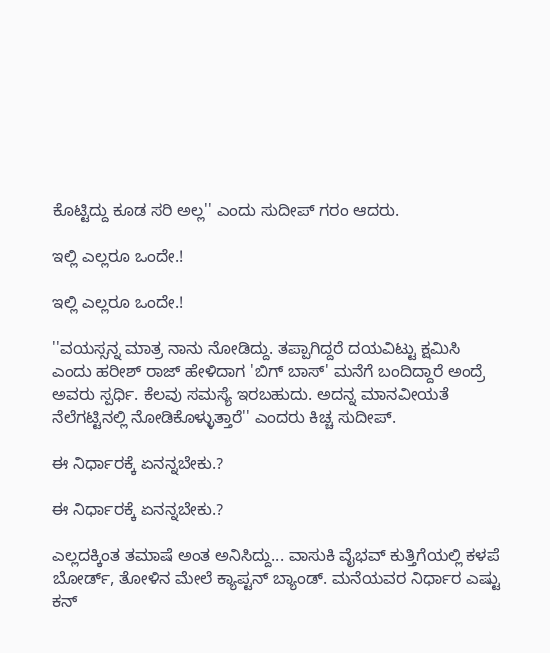ಕೊಟ್ಟಿದ್ದು ಕೂಡ ಸರಿ ಅಲ್ಲ'' ಎಂದು ಸುದೀಪ್ ಗರಂ ಆದರು.

ಇಲ್ಲಿ ಎಲ್ಲರೂ ಒಂದೇ.!

ಇಲ್ಲಿ ಎಲ್ಲರೂ ಒಂದೇ.!

''ವಯಸ್ಸನ್ನ ಮಾತ್ರ ನಾನು ನೋಡಿದ್ದು. ತಪ್ಪಾಗಿದ್ದರೆ ದಯವಿಟ್ಟು ಕ್ಷಮಿಸಿ ಎಂದು ಹರೀಶ್ ರಾಜ್ ಹೇಳಿದಾಗ 'ಬಿಗ್ ಬಾಸ್' ಮನೆಗೆ ಬಂದಿದ್ದಾರೆ ಅಂದ್ರೆ ಅವರು ಸ್ಪರ್ಧಿ. ಕೆಲವು ಸಮಸ್ಯೆ ಇರಬಹುದು. ಅದನ್ನ ಮಾನವೀಯತೆ ನೆಲೆಗಟ್ಟಿನಲ್ಲಿ ನೋಡಿಕೊಳ್ಳುತ್ತಾರೆ'' ಎಂದರು ಕಿಚ್ಚ ಸುದೀಪ್.

ಈ ನಿರ್ಧಾರಕ್ಕೆ ಏನನ್ನಬೇಕು.?

ಈ ನಿರ್ಧಾರಕ್ಕೆ ಏನನ್ನಬೇಕು.?

ಎಲ್ಲದಕ್ಕಿಂತ ತಮಾಷೆ ಅಂತ ಅನಿಸಿದ್ದು... ವಾಸುಕಿ ವೈಭವ್ ಕುತ್ತಿಗೆಯಲ್ಲಿ ಕಳಪೆ ಬೋರ್ಡ್, ತೋಳಿನ ಮೇಲೆ ಕ್ಯಾಪ್ಟನ್ ಬ್ಯಾಂಡ್. ಮನೆಯವರ ನಿರ್ಧಾರ ಎಷ್ಟು ಕನ್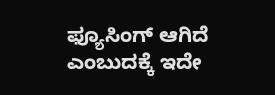ಫ್ಯೂಸಿಂಗ್ ಆಗಿದೆ ಎಂಬುದಕ್ಕೆ ಇದೇ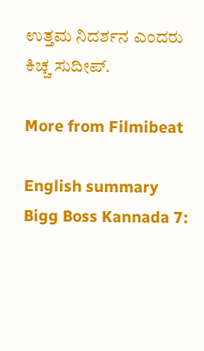ಉತ್ತಮ ನಿದರ್ಶನ ಎಂದರು ಕಿಚ್ಚ ಸುದೀಪ್.

More from Filmibeat

English summary
Bigg Boss Kannada 7: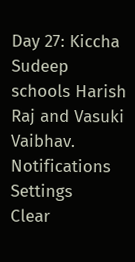Day 27: Kiccha Sudeep schools Harish Raj and Vasuki Vaibhav.
Notifications
Settings
Clear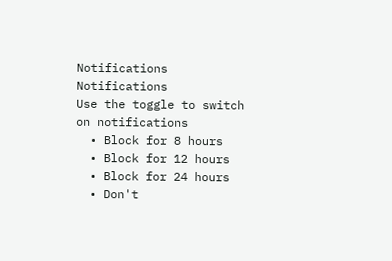Notifications
Notifications
Use the toggle to switch on notifications
  • Block for 8 hours
  • Block for 12 hours
  • Block for 24 hours
  • Don't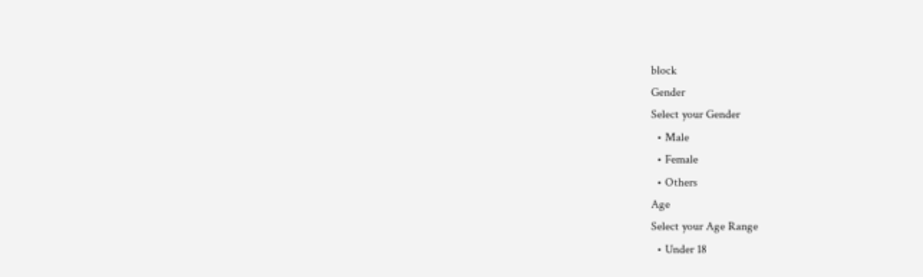block
Gender
Select your Gender
  • Male
  • Female
  • Others
Age
Select your Age Range
  • Under 18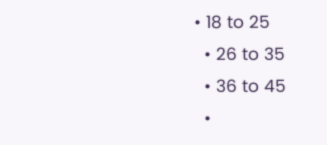• 18 to 25
  • 26 to 35
  • 36 to 45
  •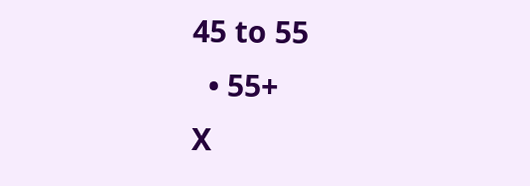45 to 55
  • 55+
X